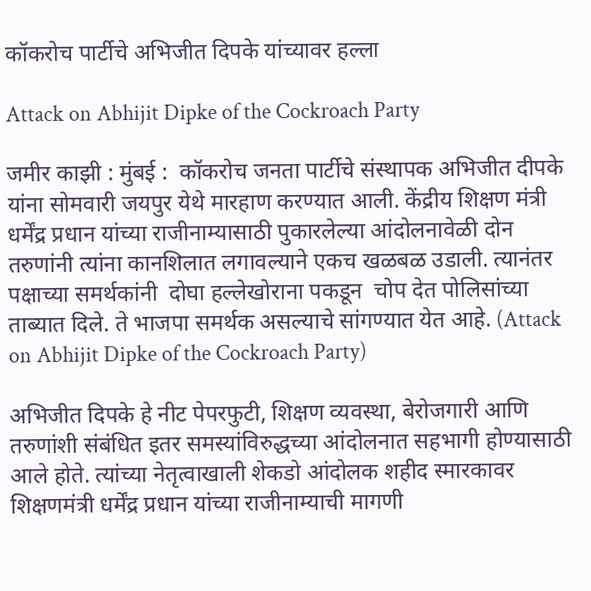कॉकरोच पार्टीचे अभिजीत दिपके यांच्यावर हल्ला

Attack on Abhijit Dipke of the Cockroach Party

जमीर काझी : मुंबई :  कॉकरोच जनता पार्टीचे संस्थापक अभिजीत दीपके यांना सोमवारी जयपुर येथे मारहाण करण्यात आली. केंद्रीय शिक्षण मंत्री धर्मेंद्र प्रधान यांच्या राजीनाम्यासाठी पुकारलेल्या आंदोलनावेळी दोन तरुणांनी त्यांना कानशिलात लगावल्याने एकच खळबळ उडाली. त्यानंतर पक्षाच्या समर्थकांनी  दोघा हल्लेखोराना पकडून  चोप देत पोलिसांच्या ताब्यात दिले. ते भाजपा समर्थक असल्याचे सांगण्यात येत आहे. (Attack on Abhijit Dipke of the Cockroach Party)

अभिजीत दिपके हे नीट पेपरफुटी, शिक्षण व्यवस्था, बेरोजगारी आणि तरुणांशी संबंधित इतर समस्यांविरुद्धच्या आंदोलनात सहभागी होण्यासाठी आले होते. त्यांच्या नेतृत्वाखाली शेकडो आंदोलक शहीद स्मारकावर शिक्षणमंत्री धर्मेंद्र प्रधान यांच्या राजीनाम्याची मागणी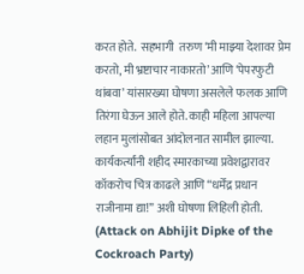करत होते.  सहभागी  तरुण ‘मी माझ्या देशावर प्रेम करतो, मी भ्रष्टाचार नाकारतो’ आणि ‘पेपरफुटी थांबवा’ यांसारख्या घोषणा असलेले फलक आणि तिरंगा घेऊन आले होते. काही महिला आपल्या लहान मुलांसोबत आंदोलनात सामील झाल्या. कार्यकर्त्यांनी शहीद स्मारकाच्या प्रवेशद्वारावर कॉकरोच चित्र काढले आणि “धर्मेंद्र प्रधान राजीनामा द्या!” अशी घोषणा लिहिली होती. (Attack on Abhijit Dipke of the Cockroach Party)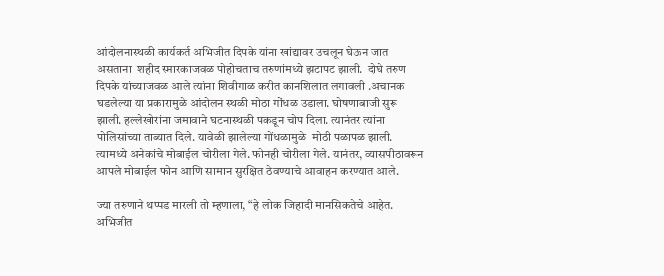आंदोलनास्थळी कार्यकर्त अभिजीत दिपके यांना खांद्यावर उचलून घेऊन जात असताना  शहीद स्मारकाजवळ पोहोचताच तरुणांमध्ये झटापट झाली.  दोघे तरुण दिपके यांच्याजवळ आले त्यांना शिवीगाळ करीत कानशिलात लगावली .अचानक घडलेल्या या प्रकारामुळे आंदोलन स्थळी मोठा गोंधळ उडाला. घोषणाबाजी सुरू झाली. हल्लेखोरांना जमावाने घटनास्थळी पकडून चोप दिला. त्यानंतर त्यांना पोलिसांच्या ताब्यात दिले. यावेळी झालेल्या गोंधळामुळे  मोठी पळापळ झाली. त्यामध्ये अनेकांचे मोबाईल चोरीला गेले. फोनही चोरीला गेले. यानंतर, व्यासपीठावरून आपले मोबाईल फोन आणि सामान सुरक्षित ठेवण्याचे आवाहन करण्यात आले.

ज्या तरुणाने थप्पड मारली तो म्हणाला, “हे लोक जिहादी मानसिकतेचे आहेत. अभिजीत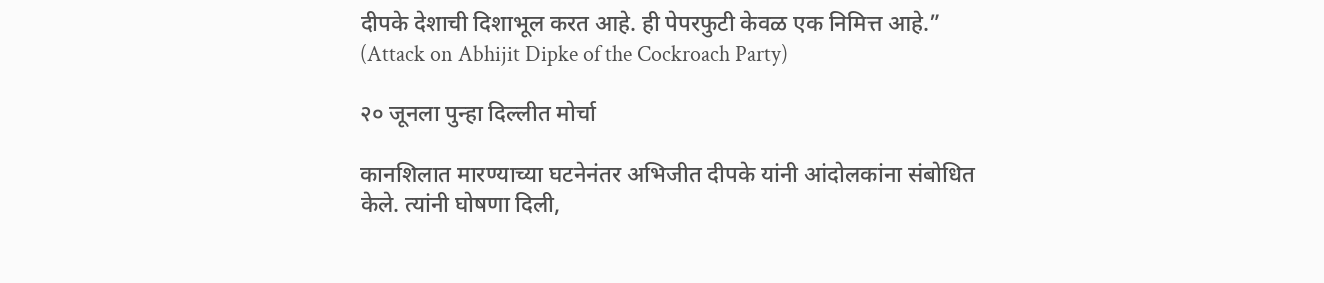दीपके देशाची दिशाभूल करत आहे. ही पेपरफुटी केवळ एक निमित्त आहे.” (Attack on Abhijit Dipke of the Cockroach Party)

२० जूनला पुन्हा दिल्लीत मोर्चा

कानशिलात मारण्याच्या घटनेनंतर अभिजीत दीपके यांनी आंदोलकांना संबोधित केले. त्यांनी घोषणा दिली,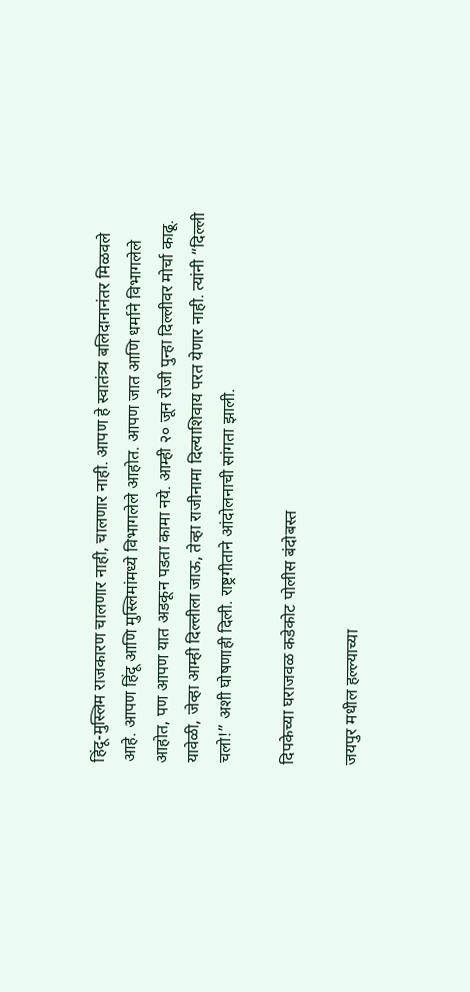हिंदू-मुस्लिम राजकारण चालणार नाही, चालणार नाही. आपण हे स्वातंत्र्य बलिदानानंतर मिळवले आहे. आपण हिंदू आणि मुस्लिमांमध्ये विभागलेले आहोत. आपण जात आणि धर्माने विभागलेले आहोत, पण आपण यात अडकून पडता कामा नये. आम्ही २० जून रोजी पुन्हा दिल्लीवर मोर्चा काढू. यावेळी, जेव्हा आम्ही दिल्लीला जाऊ, तेव्हा राजीनामा दिल्याशिवाय परत येणार नाही. त्यांनी “दिल्ली चलो!” अशी घोषणाही दिली. राष्ट्रगीताने आंदोलनाची सांगता झाली.

दिपकेच्या घराजवळ कडेकोट पोलीस बंदोबस्त

जयपुर मधील हल्ल्याच्या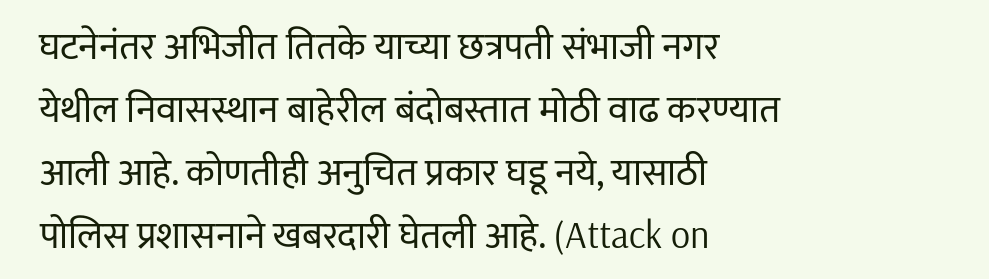घटनेनंतर अभिजीत तितके याच्या छत्रपती संभाजी नगर येथील निवासस्थान बाहेरील बंदोबस्तात मोठी वाढ करण्यात आली आहे. कोणतीही अनुचित प्रकार घडू नये, यासाठी पोलिस प्रशासनाने खबरदारी घेतली आहे. (Attack on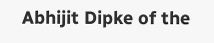Abhijit Dipke of the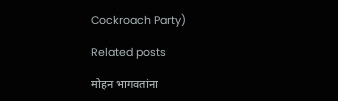Cockroach Party)

Related posts

मोहन भागवतांना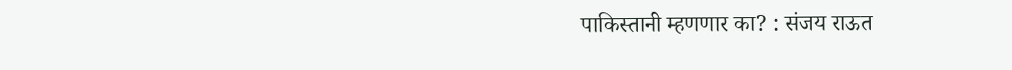पाकिस्तानी म्हणणार का? : संजय राऊत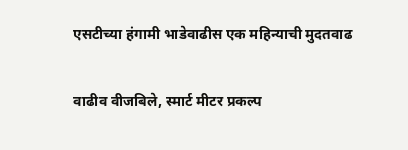एसटीच्या हंगामी भाडेवाढीस एक महिन्याची मुदतवाढ

वाढीव वीजबिले, स्मार्ट मीटर प्रकल्प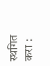स्थगित करा :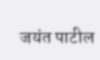जयंत पाटील